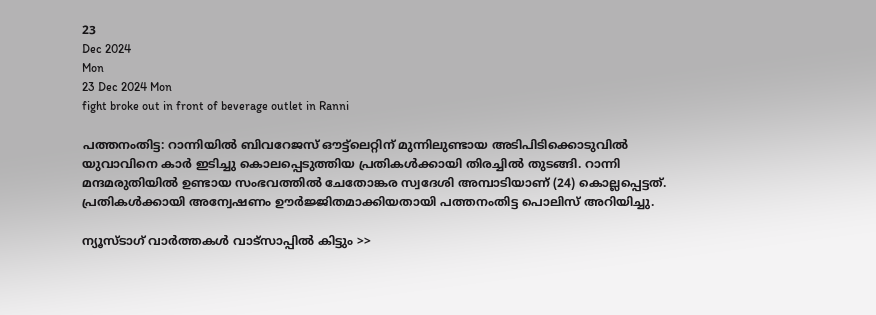23
Dec 2024
Mon
23 Dec 2024 Mon
fight broke out in front of beverage outlet in Ranni

പത്തനംതിട്ട: റാന്നിയില്‍ ബിവറേജസ് ഔട്ട്‌ലെറ്റിന് മുന്നിലുണ്ടായ അടിപിടിക്കൊടുവില്‍ യുവാവിനെ കാര്‍ ഇടിച്ചു കൊലപ്പെടുത്തിയ പ്രതികള്‍ക്കായി തിരച്ചില്‍ തുടങ്ങി. റാന്നി മന്ദമരുതിയില്‍ ഉണ്ടായ സംഭവത്തില്‍ ചേതോങ്കര സ്വദേശി അമ്പാടിയാണ് (24) കൊല്ലപ്പെട്ടത്. പ്രതികള്‍ക്കായി അന്വേഷണം ഊര്‍ജ്ജിതമാക്കിയതായി പത്തനംതിട്ട പൊലിസ് അറിയിച്ചു.

ന്യൂസ്ടാഗ് വാര്‍ത്തകള്‍ വാട്‌സാപ്പില്‍ കിട്ടും >>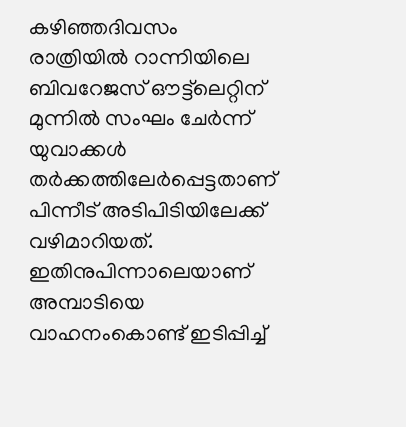കഴിഞ്ഞദിവസം രാത്രിയില്‍ റാന്നിയിലെ ബിവറേജസ് ഔട്ട്‌ലെറ്റിന് മുന്നില്‍ സംഘം ചേര്‍ന്ന് യുവാക്കള്‍ തര്‍ക്കത്തിലേര്‍പ്പെട്ടതാണ് പിന്നീട് അടിപിടിയിലേക്ക് വഴിമാറിയത്. ഇതിനുപിന്നാലെയാണ് അമ്പാടിയെ വാഹനംകൊണ്ട് ഇടിപ്പിച്ച്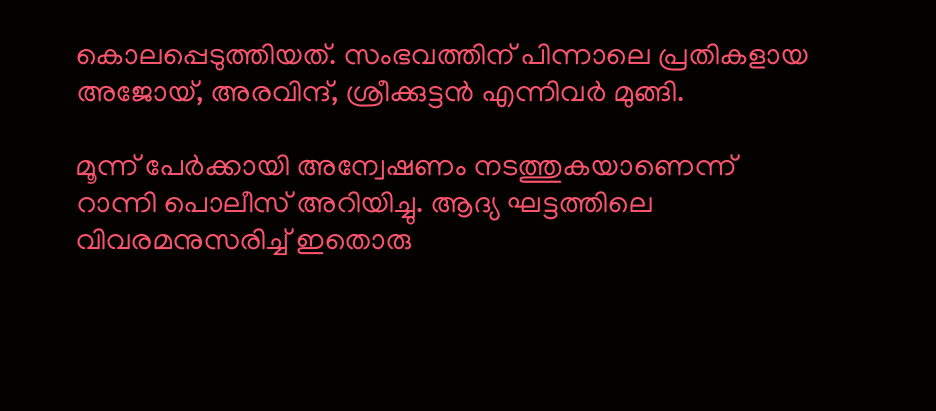കൊലപ്പെടുത്തിയത്. സംഭവത്തിന് പിന്നാലെ പ്രതികളായ അജോയ്, അരവിന്ദ്, ശ്രീക്കുട്ടന്‍ എന്നിവര്‍ മുങ്ങി.

മൂന്ന് പേര്‍ക്കായി അന്വേഷണം നടത്തുകയാണെന്ന് റാന്നി പൊലീസ് അറിയിച്ചു. ആദ്യ ഘട്ടത്തിലെ വിവരമനുസരിച്ച് ഇതൊരു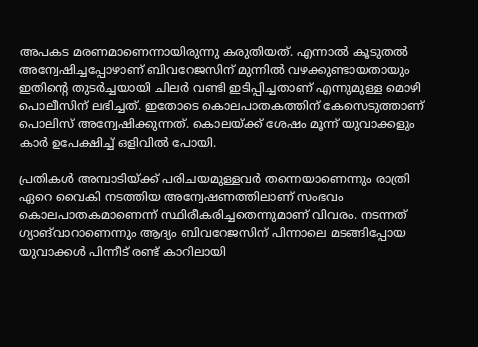അപകട മരണമാണെന്നായിരുന്നു കരുതിയത്. എന്നാല്‍ കൂടുതല്‍ അന്വേഷിച്ചപ്പോഴാണ് ബിവറേജസിന് മുന്നില്‍ വഴക്കുണ്ടായതായും ഇതിന്റെ തുടര്‍ച്ചയായി ചിലര്‍ വണ്ടി ഇടിപ്പിച്ചതാണ് എന്നുമുള്ള മൊഴി പൊലീസിന് ലഭിച്ചത്. ഇതോടെ കൊലപാതകത്തിന് കേസെടുത്താണ് പൊലിസ് അന്വേഷിക്കുന്നത്. കൊലയ്ക്ക് ശേഷം മൂന്ന് യുവാക്കളും കാര്‍ ഉപേക്ഷിച്ച് ഒളിവില്‍ പോയി.

പ്രതികള്‍ അമ്പാടിയ്ക്ക് പരിചയമുള്ളവര്‍ തന്നെയാണെന്നും രാത്രി ഏറെ വൈകി നടത്തിയ അന്വേഷണത്തിലാണ് സംഭവം കൊലപാതകമാണെന്ന് സ്ഥിരീകരിച്ചതെന്നുമാണ് വിവരം. നടന്നത് ഗ്യാങ്‌വാറാണെന്നും ആദ്യം ബിവറേജസിന് പിന്നാലെ മടങ്ങിപ്പോയ യുവാക്കള്‍ പിന്നീട് രണ്ട് കാറിലായി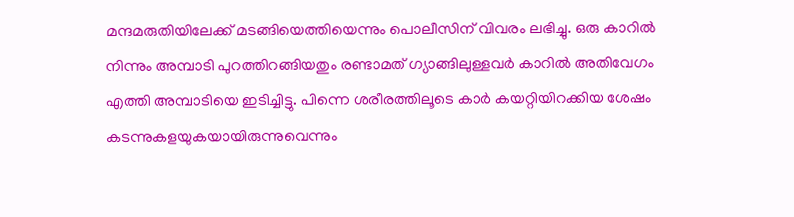മന്ദമരുതിയിലേക്ക് മടങ്ങിയെത്തിയെന്നും പൊലീസിന് വിവരം ലഭിച്ചു. ഒരു കാറില്‍ നിന്നും അമ്പാടി പുറത്തിറങ്ങിയതും രണ്ടാമത് ഗ്യാങ്ങിലുള്ളവര്‍ കാറില്‍ അതിവേഗം എത്തി അമ്പാടിയെ ഇടിച്ചിട്ടു. പിന്നെ ശരീരത്തിലൂടെ കാര്‍ കയറ്റിയിറക്കിയ ശേഷം കടന്നുകളയുകയായിരുന്നുവെന്നും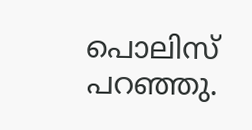പൊലിസ് പറഞ്ഞു.